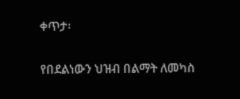ቀጥታ፡

የበደልነውን ህዝብ በልማት ለመካስ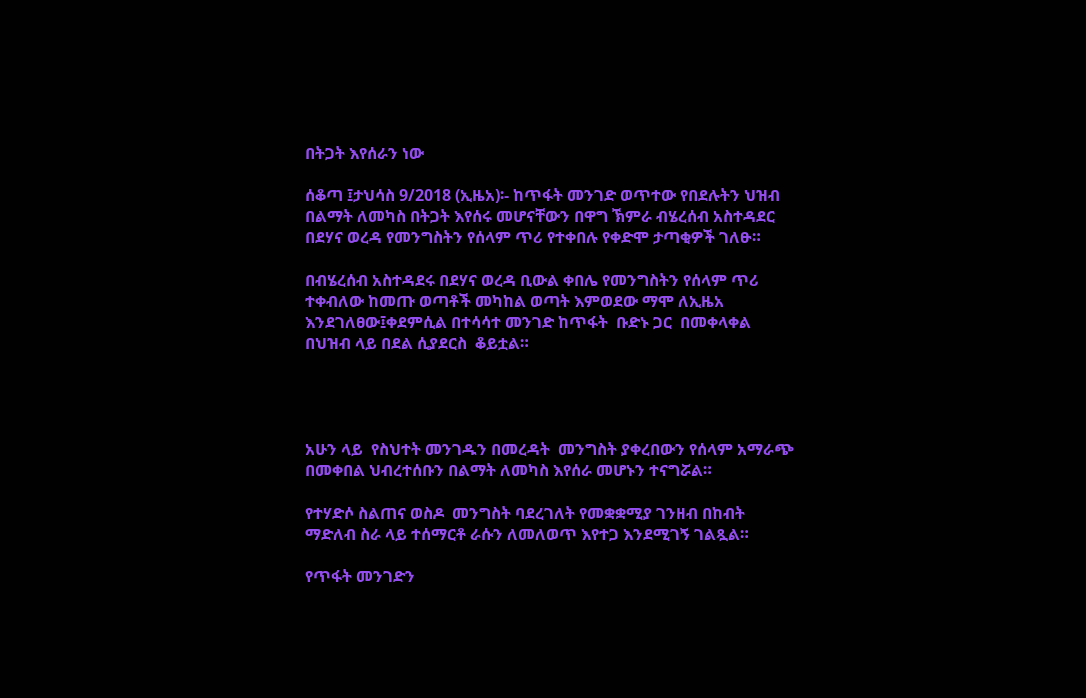በትጋት እየሰራን ነው

ሰቆጣ ፤ታህሳስ 9/2018 (ኢዜአ)፡- ከጥፋት መንገድ ወጥተው የበደሉትን ህዝብ በልማት ለመካስ በትጋት እየሰሩ መሆናቸውን በዋግ ኽምራ ብሄረሰብ አስተዳደር በደሃና ወረዳ የመንግስትን የሰላም ጥሪ የተቀበሉ የቀድሞ ታጣቂዎች ገለፁ።

በብሄረሰብ አስተዳደሩ በደሃና ወረዳ ቢውል ቀበሌ የመንግስትን የሰላም ጥሪ ተቀብለው ከመጡ ወጣቶች መካከል ወጣት እምወደው ማሞ ለኢዜአ እንደገለፀው፤ቀደምሲል በተሳሳተ መንገድ ከጥፋት  ቡድኑ ጋር  በመቀላቀል  በህዝብ ላይ በደል ሲያደርስ  ቆይቷል።




አሁን ላይ  የስህተት መንገዱን በመረዳት  መንግስት ያቀረበውን የሰላም አማራጭ በመቀበል ህብረተሰቡን በልማት ለመካስ እየሰራ መሆኑን ተናግሯል።

የተሃድሶ ስልጠና ወስዶ  መንግስት ባደረገለት የመቋቋሚያ ገንዘብ በከብት  ማድለብ ስራ ላይ ተሰማርቶ ራሱን ለመለወጥ እየተጋ እንደሚገኝ ገልጿል።

የጥፋት መንገድን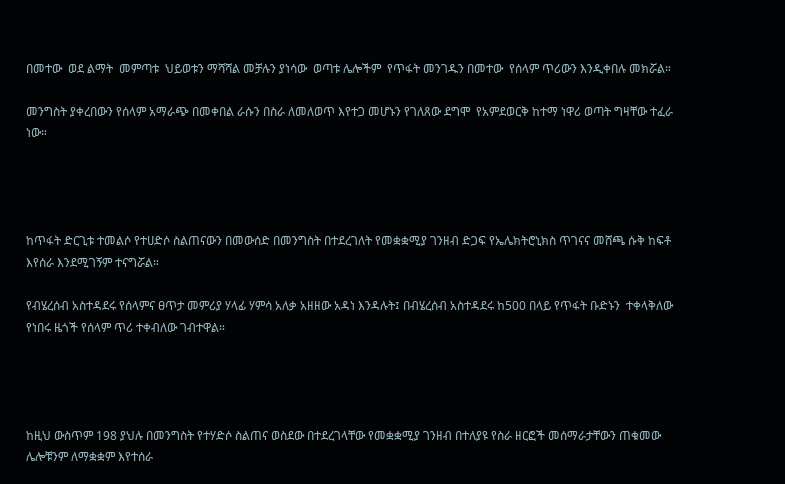በመተው  ወደ ልማት  መምጣቱ  ህይወቱን ማሻሻል መቻሉን ያነሳው  ወጣቱ ሌሎችም  የጥፋት መንገዱን በመተው  የሰላም ጥሪውን እንዲቀበሉ መክሯል።

መንግስት ያቀረበውን የሰላም አማራጭ በመቀበል ራሱን በስራ ለመለወጥ እየተጋ መሆኑን የገለጸው ደግሞ  የአምደወርቅ ከተማ ነዋሪ ወጣት ግዛቸው ተፈራ ነው።




ከጥፋት ድርጊቱ ተመልሶ የተሀድሶ ስልጠናውን በመውሰድ በመንግስት በተደረገለት የመቋቋሚያ ገንዘብ ድጋፍ የኤሌክትሮኒክስ ጥገናና መሸጫ ሱቅ ከፍቶ እየሰራ እንደሚገኝም ተናግሯል።

የብሄረሰብ አስተዳደሩ የሰላምና ፀጥታ መምሪያ ሃላፊ ሃምሳ አለቃ አዘዘው አዳነ እንዳሉት፤ በብሄረሰብ አስተዳደሩ ከ500 በላይ የጥፋት ቡድኑን  ተቀላቅለው የነበሩ ዜጎች የሰላም ጥሪ ተቀብለው ገብተዋል።




ከዚህ ውስጥም 198 ያህሉ በመንግስት የተሃድሶ ስልጠና ወስደው በተደረገላቸው የመቋቋሚያ ገንዘብ በተለያዩ የስራ ዘርፎች መሰማራታቸውን ጠቁመው ሌሎቹንም ለማቋቋም እየተሰራ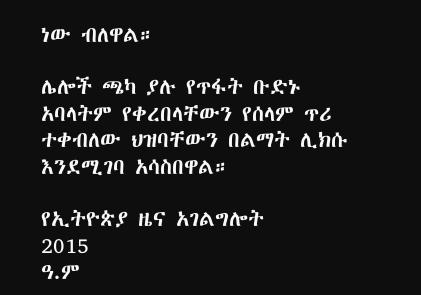ነው ብለዋል።

ሌሎች ጫካ ያሉ የጥፋት ቡድኑ አባላትም የቀረበላቸውን የሰላም ጥሪ ተቀብለው ህዝባቸውን በልማት ሊክሱ እንደሚገባ አሳስበዋል።

የኢትዮጵያ ዜና አገልግሎት
2015
ዓ.ም